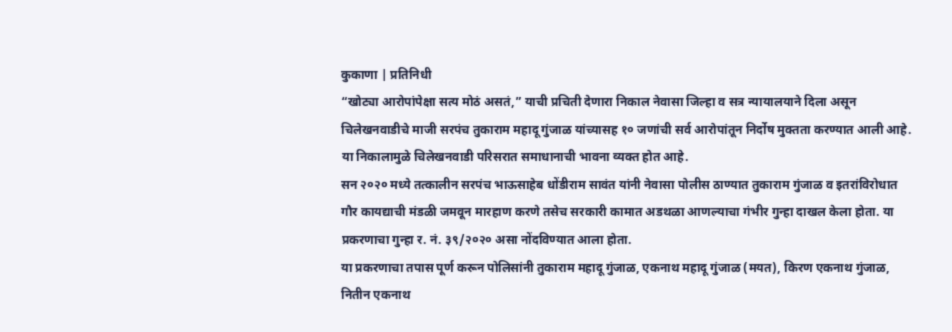कुकाणा | प्रतिनिधी
“खोट्या आरोपांपेक्षा सत्य मोठं असतं,” याची प्रचिती देणारा निकाल नेवासा जिल्हा व सत्र न्यायालयाने दिला असून चिलेखनवाडीचे माजी सरपंच तुकाराम महादू गुंजाळ यांच्यासह १० जणांची सर्व आरोपांतून निर्दोष मुक्तता करण्यात आली आहे. या निकालामुळे चिलेखनवाडी परिसरात समाधानाची भावना व्यक्त होत आहे.
सन २०२० मध्ये तत्कालीन सरपंच भाऊसाहेब धोंडीराम सावंत यांनी नेवासा पोलीस ठाण्यात तुकाराम गुंजाळ व इतरांविरोधात गौर कायद्याची मंडळी जमवून मारहाण करणे तसेच सरकारी कामात अडथळा आणल्याचा गंभीर गुन्हा दाखल केला होता. या प्रकरणाचा गुन्हा र. नं. ३९/२०२० असा नोंदविण्यात आला होता.
या प्रकरणाचा तपास पूर्ण करून पोलिसांनी तुकाराम महादू गुंजाळ, एकनाथ महादू गुंजाळ (मयत), किरण एकनाथ गुंजाळ, नितीन एकनाथ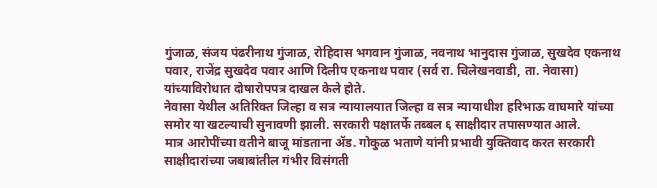गुंजाळ, संजय पंढरीनाथ गुंजाळ, रोहिदास भगवान गुंजाळ, नवनाथ भानुदास गुंजाळ, सुखदेव एकनाथ पवार, राजेंद्र सुखदेव पवार आणि दिलीप एकनाथ पवार (सर्व रा. चिलेखनवाडी, ता. नेवासा) यांच्याविरोधात दोषारोपपत्र दाखल केले होते.
नेवासा येथील अतिरिक्त जिल्हा व सत्र न्यायालयात जिल्हा व सत्र न्यायाधीश हरिभाऊ वाघमारे यांच्या समोर या खटल्याची सुनावणी झाली. सरकारी पक्षातर्फे तब्बल ६ साक्षीदार तपासण्यात आले.
मात्र आरोपींच्या वतीने बाजू मांडताना ॲड. गोकुळ भताणे यांनी प्रभावी युक्तिवाद करत सरकारी साक्षीदारांच्या जबाबांतील गंभीर विसंगती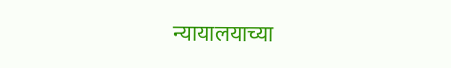न्यायालयाच्या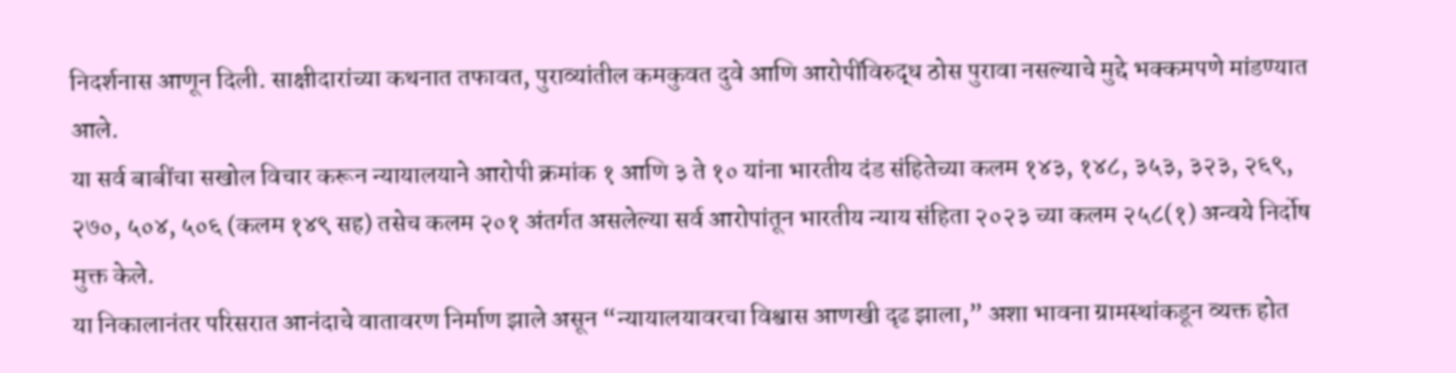निदर्शनास आणून दिली. साक्षीदारांच्या कथनात तफावत, पुराव्यांतील कमकुवत दुवे आणि आरोपींविरुद्ध ठोस पुरावा नसल्याचे मुद्दे भक्कमपणे मांडण्यात आले.
या सर्व बाबींचा सखोल विचार करून न्यायालयाने आरोपी क्रमांक १ आणि ३ ते १० यांना भारतीय दंड संहितेच्या कलम १४३, १४८, ३५३, ३२३, २६९, २७०, ५०४, ५०६ (कलम १४९ सह) तसेच कलम २०१ अंतर्गत असलेल्या सर्व आरोपांतून भारतीय न्याय संहिता २०२३ च्या कलम २५८(१) अन्वये निर्दोष मुक्त केले.
या निकालानंतर परिसरात आनंदाचे वातावरण निर्माण झाले असून “न्यायालयावरचा विश्वास आणखी दृढ झाला,” अशा भावना ग्रामस्थांकडून व्यक्त होत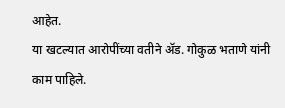आहेत.
या खटल्यात आरोपींच्या वतीने ॲड. गोकुळ भताणे यांनी काम पाहिले.